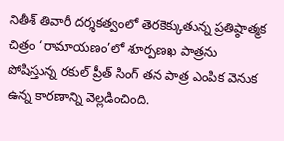నితీశ్ తివారీ దర్శకత్వంలో తెరకెక్కుతున్న ప్రతిష్ఠాత్మక చిత్రం ‘రామాయణం’లో శూర్పణఖ పాత్రను పోషిస్తున్న రకుల్ ప్రీత్ సింగ్ తన పాత్ర ఎంపిక వెనుక ఉన్న కారణాన్ని వెల్లడించింది.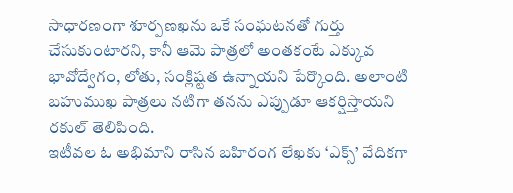సాధారణంగా శూర్పణఖను ఒకే సంఘటనతో గుర్తు చేసుకుంటారని, కానీ ఆమె పాత్రలో అంతకంటే ఎక్కువ భావోద్వేగం, లోతు, సంక్లిష్టత ఉన్నాయని పేర్కొంది. అలాంటి బహుముఖ పాత్రలు నటిగా తనను ఎప్పుడూ ఆకర్షిస్తాయని రకుల్ తెలిపింది.
ఇటీవల ఓ అభిమాని రాసిన బహిరంగ లేఖకు ‘ఎక్స్’ వేదికగా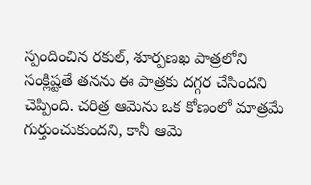స్పందించిన రకుల్, శూర్పణఖ పాత్రలోని సంక్లిష్టతే తనను ఈ పాత్రకు దగ్గర చేసిందని చెప్పింది. చరిత్ర ఆమెను ఒక కోణంలో మాత్రమే గుర్తుంచుకుందని, కానీ ఆమె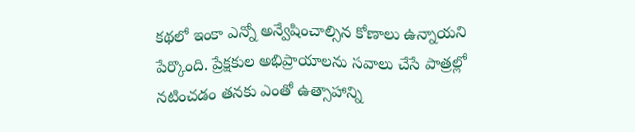కథలో ఇంకా ఎన్నో అన్వేషించాల్సిన కోణాలు ఉన్నాయని పేర్కొంది. ప్రేక్షకుల అభిప్రాయాలను సవాలు చేసే పాత్రల్లో నటించడం తనకు ఎంతో ఉత్సాహాన్ని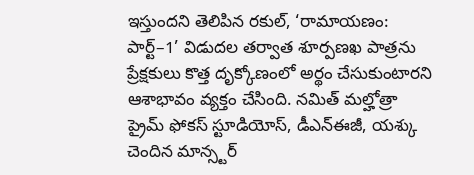ఇస్తుందని తెలిపిన రకుల్, ‘రామాయణం: పార్ట్–1’ విడుదల తర్వాత శూర్పణఖ పాత్రను ప్రేక్షకులు కొత్త దృక్కోణంలో అర్థం చేసుకుంటారని ఆశాభావం వ్యక్తం చేసింది. నమిత్ మల్హోత్రా ప్రైమ్ ఫోకస్ స్టూడియోస్, డీఎన్ఈజీ, యశ్కు చెందిన మాన్స్టర్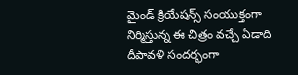మైండ్ క్రియేషన్స్ సంయుక్తంగా నిర్మిస్తున్న ఈ చిత్రం వచ్చే ఏడాది దీపావళి సందర్భంగా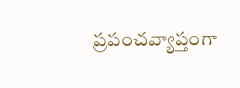ప్రపంచవ్యాప్తంగా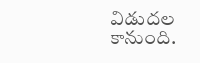విడుదల కానుంది.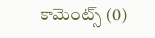కామెంట్స్ (0)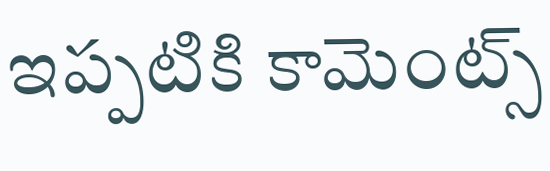ఇప్పటికి కామెంట్స్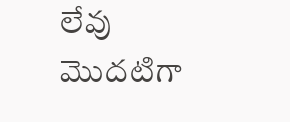లేవు
మొదటిగా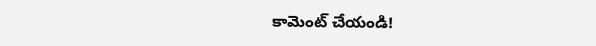కామెంట్ చేయండి!